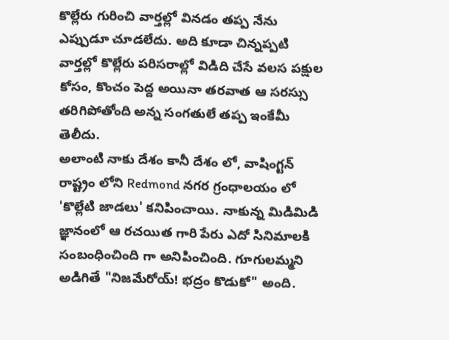కొల్లేరు గురించి వార్తల్లో వినడం తప్ప నేను ఎప్పుడూ చూడలేదు. అది కూడా చిన్నప్పటి వార్తల్లో కొల్లేరు పరిసరాల్లో విడిది చేసే వలస పక్షుల కోసం, కొంచం పెద్ద అయినా తరవాత ఆ సరస్సు తరిగిపోతోంది అన్న సంగతులే తప్ప ఇంకేమీ తెలీదు.
అలాంటి నాకు దేశం కానీ దేశం లో, వాషింగ్టన్ రాష్ట్రం లోని Redmond నగర గ్రంధాలయం లో 'కొల్లేటి జాడలు' కనిపించాయి. నాకున్న మిడిమిడి జ్ఞానంలో ఆ రచయిత గారి పేరు ఎదో సినిమాలకి సంబంధించింది గా అనిపించింది. గూగులమ్మని అడిగితే "నిజమేరోయ్! భద్రం కొడుకో" అంది.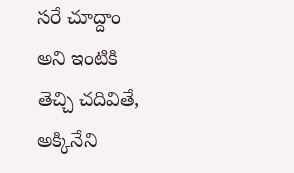సరే చూద్దాం అని ఇంటికి తెచ్చి చదివితే, అక్కినేని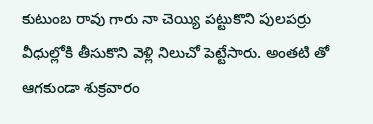కుటుంబ రావు గారు నా చెయ్యి పట్టుకొని పులపర్రు వీధుల్లోకి తీసుకొని వెళ్లి నిలుచో పెట్టేసారు. అంతటి తో ఆగకుండా శుక్రవారం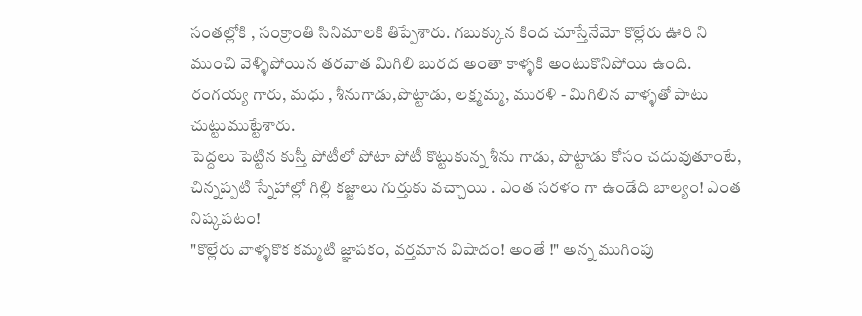సంతల్లోకి , సంక్రాంతి సినిమాలకి తిప్పేశారు. గబుక్కున కింద చూస్తేనేమో కొల్లేరు ఊరి ని ముంచి వెళ్ళిపోయిన తరవాత మిగిలి బురద అంతా కాళ్ళకి అంటుకొనిపోయి ఉంది. రంగయ్య గారు, మధు , శీనుగాడు,పొట్టాడు, లక్ష్మమ్మ, మురళి - మిగిలిన వాళ్ళతో పాటు చుట్టుముట్టేశారు.
పెద్దలు పెట్టిన కుస్తీ పోటీలో పోటా పోటీ కొట్టుకున్న శీను గాడు, పొట్టాడు కోసం చదువుతూంటే, చిన్నప్పటి స్నేహాల్లో గిల్లి కజ్జాలు గుర్తుకు వచ్చాయి . ఎంత సరళం గా ఉండేది బాల్యం! ఎంత నిష్కపటం!
"కొల్లేరు వాళ్ళకొక కమ్మటి జ్ఞాపకం, వర్తమాన విషాదం! అంతే !" అన్న ముగింపు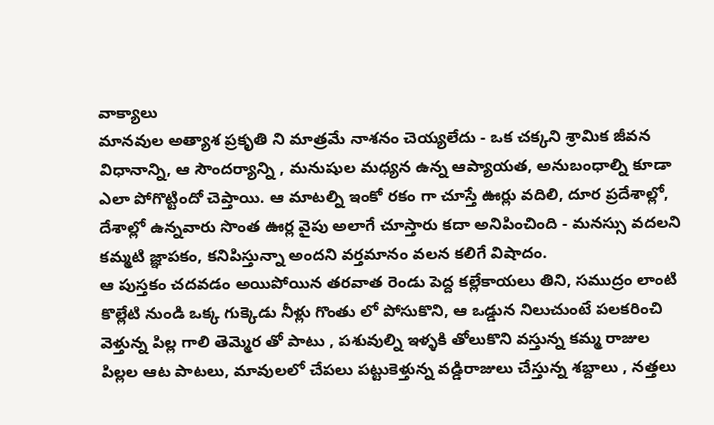వాక్యాలు
మానవుల అత్యాశ ప్రకృతి ని మాత్రమే నాశనం చెయ్యలేదు - ఒక చక్కని శ్రామిక జీవన విధానాన్ని, ఆ సౌందర్యాన్ని , మనుషుల మధ్యన ఉన్న ఆప్యాయత, అనుబంధాల్ని కూడా ఎలా పోగొట్టిందో చెప్తాయి. ఆ మాటల్ని ఇంకో రకం గా చూస్తే ఊర్లు వదిలి, దూర ప్రదేశాల్లో, దేశాల్లో ఉన్నవారు సొంత ఊర్ల వైపు అలాగే చూస్తారు కదా అనిపించింది - మనస్సు వదలని కమ్మటి జ్ఞాపకం, కనిపిస్తున్నా అందని వర్తమానం వలన కలిగే విషాదం.
ఆ పుస్తకం చదవడం అయిపోయిన తరవాత రెండు పెద్ద కల్లేకాయలు తిని, సముద్రం లాంటి కొల్లేటి నుండి ఒక్క గుక్కెడు నీళ్లు గొంతు లో పోసుకొని, ఆ ఒడ్డున నిలుచుంటే పలకరించి వెళ్తున్న పిల్ల గాలి తెమ్మెర తో పాటు , పశువుల్ని ఇళ్ళకి తోలుకొని వస్తున్న కమ్మ రాజుల పిల్లల ఆట పాటలు, మావులలో చేపలు పట్టుకెళ్తున్న వడ్డిరాజులు చేస్తున్న శబ్దాలు , నత్తలు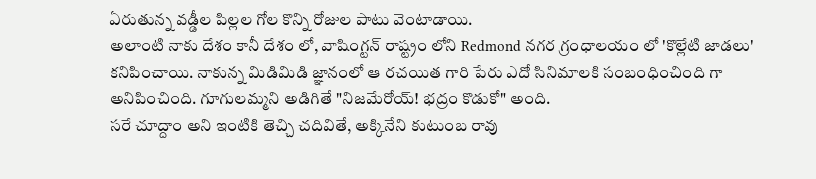ఏరుతున్న వడ్డీల పిల్లల గోల కొన్ని రోజుల పాటు వెంటాడాయి.
అలాంటి నాకు దేశం కానీ దేశం లో, వాషింగ్టన్ రాష్ట్రం లోని Redmond నగర గ్రంధాలయం లో 'కొల్లేటి జాడలు' కనిపించాయి. నాకున్న మిడిమిడి జ్ఞానంలో ఆ రచయిత గారి పేరు ఎదో సినిమాలకి సంబంధించింది గా అనిపించింది. గూగులమ్మని అడిగితే "నిజమేరోయ్! భద్రం కొడుకో" అంది.
సరే చూద్దాం అని ఇంటికి తెచ్చి చదివితే, అక్కినేని కుటుంబ రావు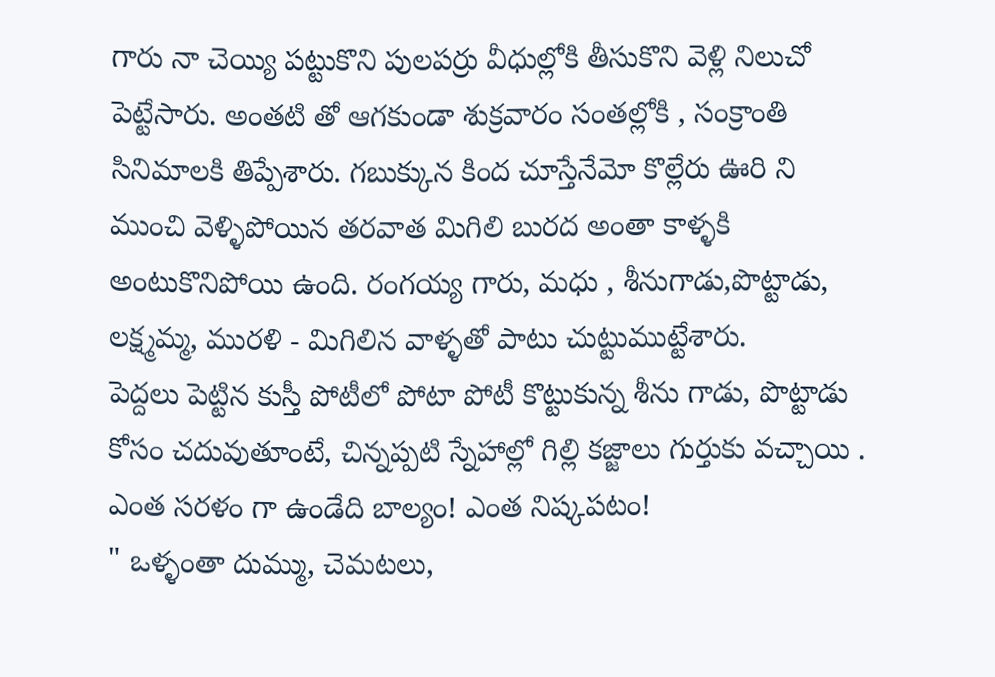గారు నా చెయ్యి పట్టుకొని పులపర్రు వీధుల్లోకి తీసుకొని వెళ్లి నిలుచో పెట్టేసారు. అంతటి తో ఆగకుండా శుక్రవారం సంతల్లోకి , సంక్రాంతి సినిమాలకి తిప్పేశారు. గబుక్కున కింద చూస్తేనేమో కొల్లేరు ఊరి ని ముంచి వెళ్ళిపోయిన తరవాత మిగిలి బురద అంతా కాళ్ళకి అంటుకొనిపోయి ఉంది. రంగయ్య గారు, మధు , శీనుగాడు,పొట్టాడు, లక్ష్మమ్మ, మురళి - మిగిలిన వాళ్ళతో పాటు చుట్టుముట్టేశారు.
పెద్దలు పెట్టిన కుస్తీ పోటీలో పోటా పోటీ కొట్టుకున్న శీను గాడు, పొట్టాడు కోసం చదువుతూంటే, చిన్నప్పటి స్నేహాల్లో గిల్లి కజ్జాలు గుర్తుకు వచ్చాయి . ఎంత సరళం గా ఉండేది బాల్యం! ఎంత నిష్కపటం!
" ఒళ్ళంతా దుమ్ము, చెమటలు,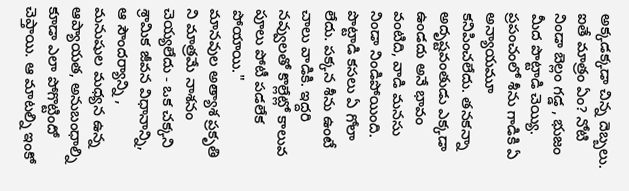అక్కడక్కడా చిన్న దెబ్బలు. ఐతే మాత్రం ఏం? నోటి నిండా బెల్లం గడ్డ , భుజం మీద పొట్టాడి చెయ్యి. ప్రపంచంలో శీను గాడికి ఏ అన్యాయమూ కనిపించలేదు. తనకన్నా అదృష్టవంతుడు ఎక్కడా ఉండదు అనే భావం వంటిది, వాడి మనసు నిండా నిండిపోయింది. పొట్టాడి కసలు ఏ గోలా లేదు. పక్కన శీను ఉంటే చాలు వాడికి. ఇద్దరి నవ్వులతో కొల్లేట్లో కాలువ పూలు పోటీ పడలేక పోయాయి."
మానవుల అత్యాశ ప్రకృతి ని మాత్రమే నాశనం చెయ్యలేదు - ఒక చక్కని శ్రామిక జీవన విధానాన్ని, ఆ సౌందర్యాన్ని , మనుషుల మధ్యన ఉన్న ఆప్యాయత, అనుబంధాల్ని కూడా ఎలా పోగొట్టిందో చెప్తాయి. ఆ మాటల్ని ఇంకో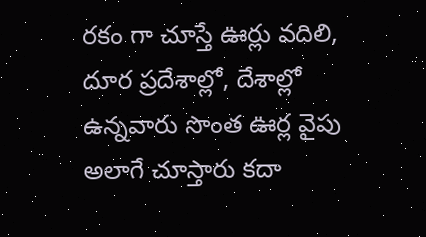రకం గా చూస్తే ఊర్లు వదిలి, దూర ప్రదేశాల్లో, దేశాల్లో ఉన్నవారు సొంత ఊర్ల వైపు అలాగే చూస్తారు కదా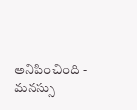అనిపించింది - మనస్సు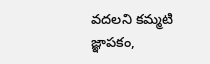వదలని కమ్మటి జ్ఞాపకం,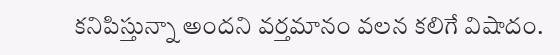కనిపిస్తున్నా అందని వర్తమానం వలన కలిగే విషాదం.